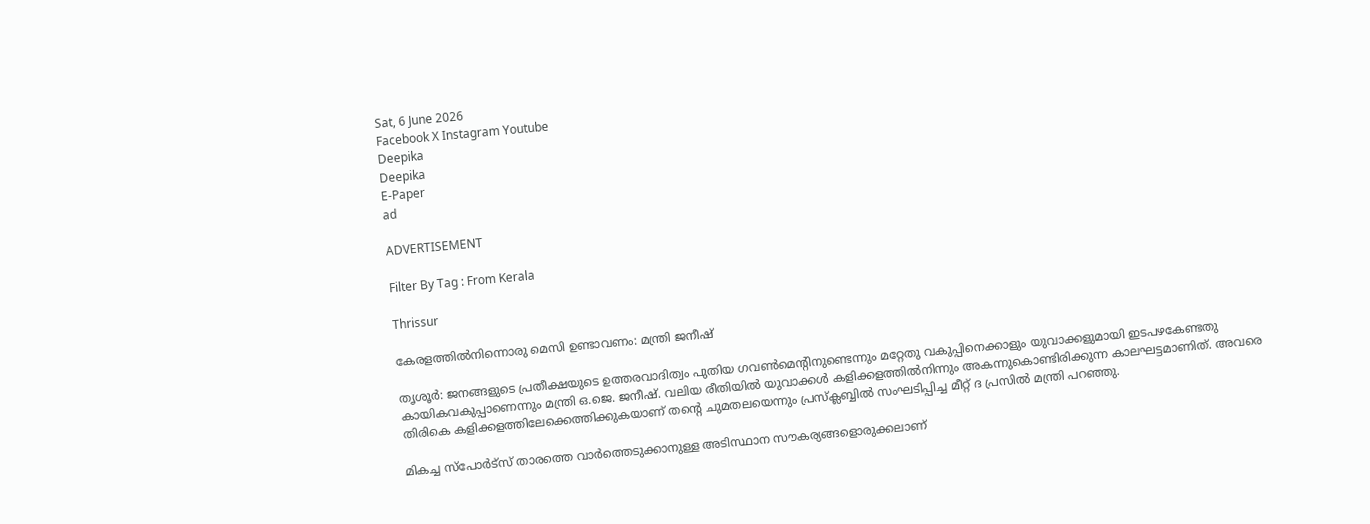Sat, 6 June 2026
Facebook X Instagram Youtube
Deepika
Deepika
E-Paper
ad

ADVERTISEMENT

Filter By Tag : From Kerala

Thrissur

കേരളത്തിൽനിന്നൊരു മെസി ഉണ്ടാവണം: മന്ത്രി ജനീഷ്

തൃശൂർ: ജനങ്ങളുടെ പ്രതീക്ഷയുടെ ഉത്തരവാദിത്വം പുതിയ ഗവണ്‍മെന്‍റിനുണ്ടെന്നും മറ്റേതു വകുപ്പിനെക്കാളും യുവാക്കളുമായി ഇടപഴകേണ്ടതു കായികവകുപ്പാണെന്നും മന്ത്രി ഒ.ജെ. ജനീഷ്. വലിയ രീതിയിൽ യുവാക്കൾ കളിക്കളത്തിൽനിന്നും അകന്നുകൊണ്ടിരിക്കുന്ന കാലഘട്ടമാണിത്. അവരെ തിരികെ കളിക്കളത്തിലേക്കെത്തിക്കുകയാണ് തന്‍റെ ചുമതലയെന്നും പ്രസ്ക്ലബ്ബിൽ സംഘടിപ്പിച്ച മീറ്റ് ദ പ്രസിൽ മന്ത്രി പറഞ്ഞു.

മികച്ച സ്പോർട്സ് താരത്തെ വാർത്തെടുക്കാനുള്ള അടിസ്ഥാന സൗകര്യങ്ങളൊരുക്കലാണ്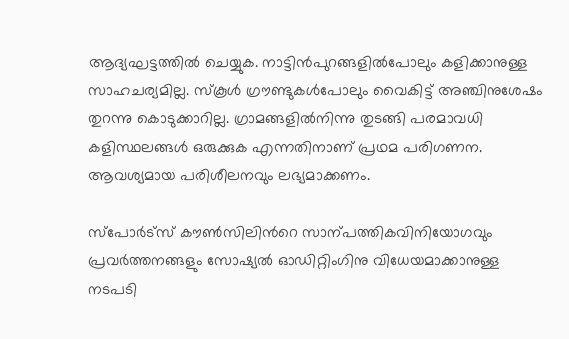ആദ്യഘട്ടത്തിൽ ചെയ്യുക. നാട്ടിൻപുറങ്ങളിൽപോലും കളിക്കാനുള്ള സാഹചര്യമില്ല. സ്കൂൾ ഗ്രൗണ്ടുകൾപോലും വൈകിട്ട് അഞ്ചിനുശേഷം തുറന്നു കൊടുക്കാറില്ല. ഗ്രാമങ്ങളിൽനിന്നു തുടങ്ങി പരമാവധി കളിസ്ഥലങ്ങൾ ഒരുക്കുക എന്നതിനാണ് പ്രഥമ പരിഗണന. ആവശ്യമായ പരിശീലനവും ലഭ്യമാക്കണം.

സ്പോർട്സ് കൗണ്‍സിലിന്‍റെ സാന്പത്തികവിനിയോഗവും പ്രവർത്തനങ്ങളും സോഷ്യൽ ഓഡിറ്റിംഗിനു വിധേയമാക്കാനുള്ള നടപടി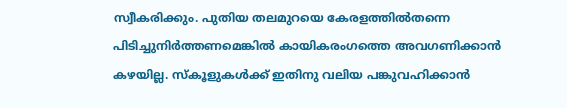സ്വീകരിക്കും. പുതിയ തലമുറയെ കേരളത്തിൽതന്നെ പിടിച്ചുനിർത്തണമെങ്കിൽ കായികരംഗത്തെ അവഗണിക്കാൻ കഴയില്ല. സ്കൂളുകൾക്ക് ഇതിനു വലിയ പങ്കുവഹിക്കാൻ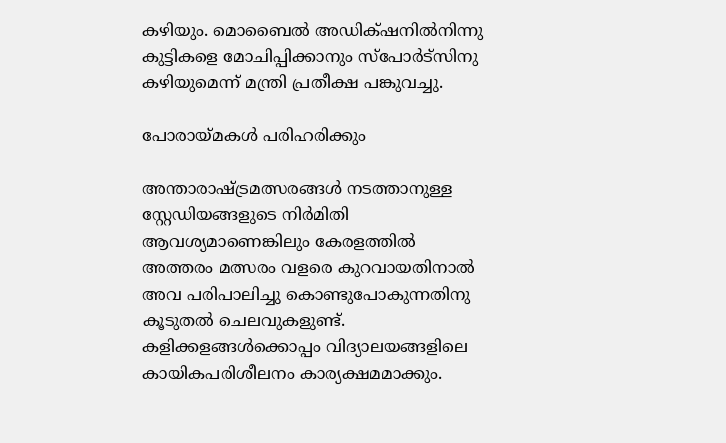കഴിയും. മൊബൈൽ അഡിക്‌ഷനിൽനിന്നു കുട്ടികളെ മോചിപ്പിക്കാനും സ്പോർട്സിനു കഴിയുമെന്ന് മന്ത്രി പ്രതീക്ഷ പങ്കുവച്ചു.

പോരായ്മകൾ പരിഹരിക്കും

അന്താരാഷ്ട്രമത്സരങ്ങൾ നടത്താനുള്ള സ്റ്റേഡിയങ്ങളുടെ നിർമിതി ആവശ്യമാണെങ്കിലും കേരളത്തിൽ അത്തരം മത്സരം വളരെ കുറവായതിനാൽ അവ പരിപാലിച്ചു കൊണ്ടുപോകുന്നതിനു കൂടുതൽ ചെലവുകളുണ്ട്. കളിക്കളങ്ങൾക്കൊപ്പം വിദ്യാലയങ്ങളിലെ കായികപരിശീലനം കാര്യക്ഷമമാക്കും.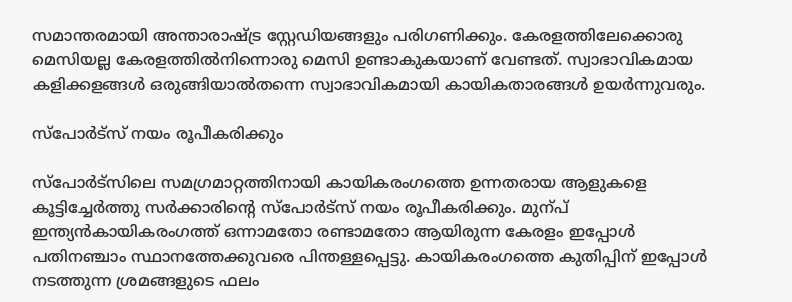സമാന്തരമായി അന്താരാഷ്ട്ര സ്റ്റേഡിയങ്ങളും പരിഗണിക്കും. കേരളത്തിലേക്കൊരു മെസിയല്ല കേരളത്തിൽനിന്നൊരു മെസി ഉണ്ടാകുകയാണ് വേണ്ടത്. സ്വാഭാവികമായ കളിക്കളങ്ങൾ ഒരുങ്ങിയാൽതന്നെ സ്വാഭാവികമായി കായികതാരങ്ങൾ ഉയർന്നുവരും.

സ്പോർട്സ് നയം രൂപീകരിക്കും

സ്പോർട്സിലെ സമഗ്രമാറ്റത്തിനായി കായികരംഗത്തെ ഉന്നതരായ ആളുകളെ കൂട്ടിച്ചേർത്തു സർക്കാരിന്‍റെ സ്പോർട്സ് നയം രൂപീകരിക്കും. മുന്പ് ഇന്ത്യൻകായികരംഗത്ത് ഒന്നാമതോ രണ്ടാമതോ ആയിരുന്ന കേരളം ഇപ്പോൾ പതിനഞ്ചാം സ്ഥാനത്തേക്കുവരെ പിന്തള്ളപ്പെട്ടു. കായികരംഗത്തെ കുതിപ്പിന് ഇപ്പോൾ നടത്തുന്ന ശ്രമങ്ങളുടെ ഫലം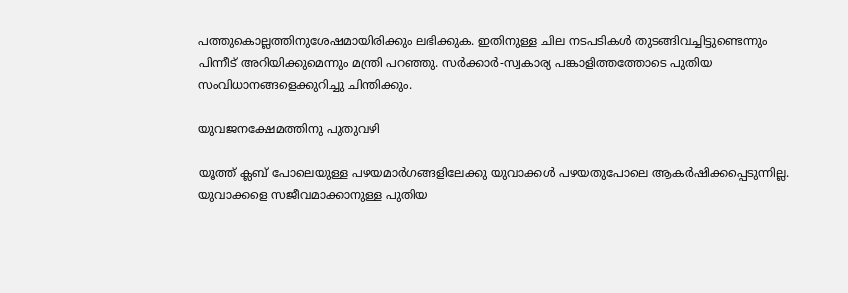പത്തുകൊല്ലത്തിനുശേഷമായിരിക്കും ലഭിക്കുക. ഇതിനുള്ള ചില നടപടികൾ തുടങ്ങിവച്ചിട്ടുണ്ടെന്നും പിന്നീട് അറിയിക്കുമെന്നും മന്ത്രി പറഞ്ഞു. സർക്കാർ-സ്വകാര്യ പങ്കാളിത്തത്തോടെ പുതിയ സംവിധാനങ്ങളെക്കുറിച്ചു ചിന്തിക്കും.

യുവജനക്ഷേമത്തിനു പുതുവഴി

യൂത്ത് ക്ലബ് പോലെയുള്ള പഴയമാർഗങ്ങളിലേക്കു യുവാക്കൾ പഴയതുപോലെ ആകർഷിക്കപ്പെടുന്നില്ല. യുവാക്കളെ സജീവമാക്കാനുള്ള പുതിയ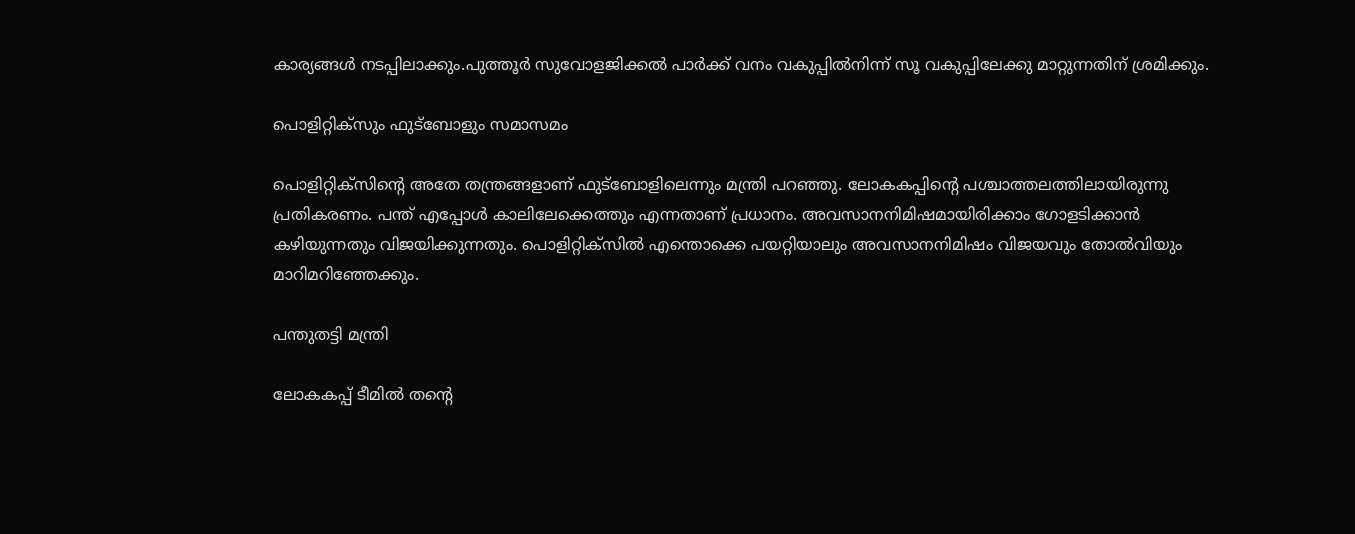കാര്യങ്ങൾ നടപ്പിലാക്കും.പുത്തൂർ സുവോളജിക്കൽ പാർക്ക് വനം വകുപ്പിൽനിന്ന് സൂ വകുപ്പിലേക്കു മാറ്റുന്നതിന് ശ്രമിക്കും.

പൊളിറ്റിക്സും ഫുട്ബോളും സമാസമം

പൊളിറ്റിക്സിന്‍റെ അതേ തന്ത്രങ്ങളാണ് ഫുട്ബോളിലെന്നും മന്ത്രി പറഞ്ഞു. ലോകകപ്പിന്‍റെ പശ്ചാത്തലത്തിലായിരുന്നു പ്രതികരണം. പന്ത് എപ്പോൾ കാലിലേക്കെത്തും എന്നതാണ് പ്രധാനം. അവസാനനിമിഷമായിരിക്കാം ഗോളടിക്കാൻ കഴിയുന്നതും വിജയിക്കുന്നതും. പൊളിറ്റിക്സിൽ എന്തൊക്കെ പയറ്റിയാലും അവസാനനിമിഷം വിജയവും തോൽവിയും മാറിമറിഞ്ഞേക്കും.

പന്തുതട്ടി മന്ത്രി

ലോകകപ്പ് ടീമിൽ തന്‍റെ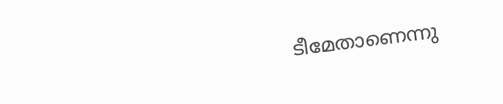ടീമേതാണെന്നു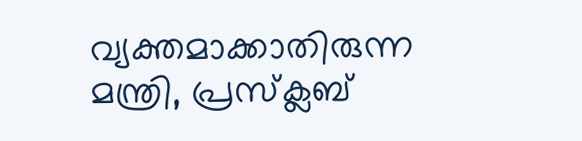വ്യക്തമാക്കാതിരുന്ന മന്ത്രി, പ്രസ്ക്ലബ്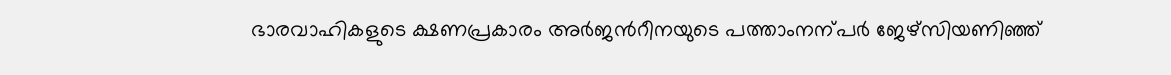ഭാരവാഹികളുടെ ക്ഷണപ്രകാരം അർജന്‍റീനയുടെ പത്താംനന്പർ ജേഴ്സിയണിഞ്ഞ്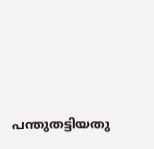പന്തുതട്ടിയതു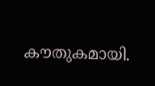കൗതുകമായി.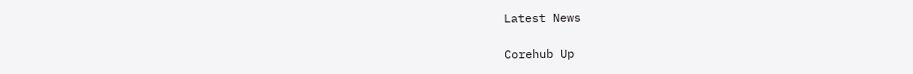Latest News

Corehub Up